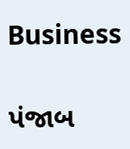Business

પંજાબ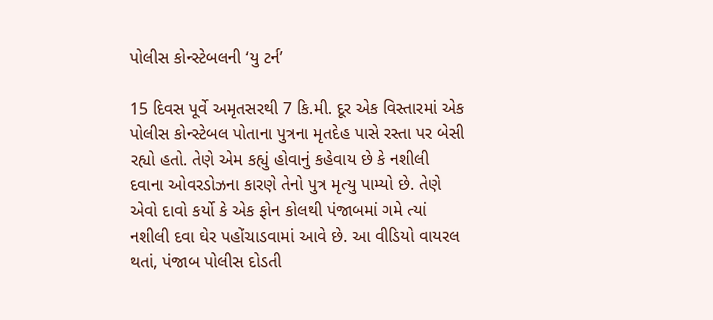પોલીસ કોન્સ્ટેબલની ‘યુ ટર્ન’

15 દિવસ પૂર્વે અમૃતસરથી 7 કિ.મી. દૂર એક વિસ્તારમાં એક પોલીસ કોન્સ્ટેબલ પોતાના પુત્રના મૃતદેહ પાસે રસ્તા પર બેસી  રહ્યો હતો. તેણે એમ કહ્યું હોવાનું કહેવાય છે કે નશીલી દવાના ઓવરડોઝના કારણે તેનો પુત્ર મૃત્યુ પામ્યો છે. તેણે એવો દાવો કર્યો કે એક ફોન કોલથી પંજાબમાં ગમે ત્યાં નશીલી દવા ઘેર પહોંચાડવામાં આવે છે. આ વીડિયો વાયરલ થતાં, પંજાબ પોલીસ દોડતી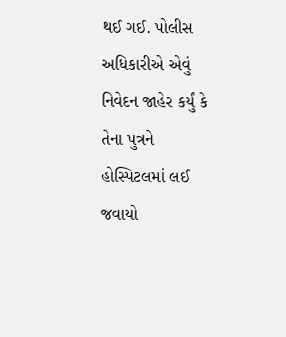થઈ ગઈ. પોલીસ અધિકારીએ એવું નિવેદન જાહેર કર્યું કે તેના પુત્રને હોસ્પિટલમાં લઈ જવાયો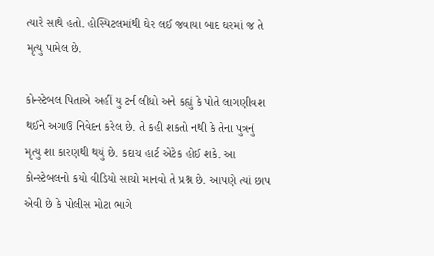ત્યારે સાથે હતો. હોસ્પિટલમાંથી ઘેર લઈ જવાયા બાદ ઘરમાં જ તે મૃત્યુ પામેલ છે.

કોન્સ્ટેબલ પિતાએ અહીં યુ ટર્ન લીધો અને કહ્યું કે પોતે લાગણીવશ થઈને અગાઉ નિવેદન કરેલ છે. તે કહી શકતો નથી કે તેના પુત્રનું મૃત્યુ શા કારણથી થયું છે. કદાચ હાર્ટ એટેક હોઈ શકે. આ કોન્સ્ટેબલનો કયો વીડિયો સાચો માનવો તે પ્રશ્ન છે. આપણે ત્યાં છાપ એવી છે કે પોલીસ મોટા ભાગે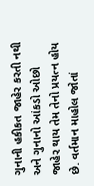ગુનાની હકીકત જાહેર કરતી નથી અને ગુનાનો આંકડો ઓછો જાહેર થાય તેમ તેનો પ્રયત્ન હોય છે. વર્તમાન માહોલ જોતાં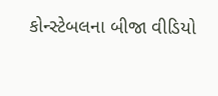કોન્સ્ટેબલના બીજા વીડિયો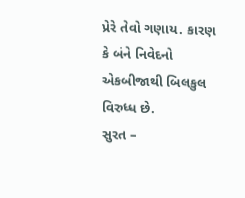પ્રેરે તેવો ગણાય. કારણ કે બંને નિવેદનો એકબીજાથી બિલકુલ વિરુધ્ધ છે.
સુરત –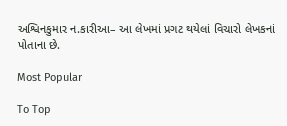અશ્વિનકુમાર ન.કારીઆ– આ લેખમાં પ્રગટ થયેલાં વિચારો લેખકનાં પોતાના છે.

Most Popular

To Top